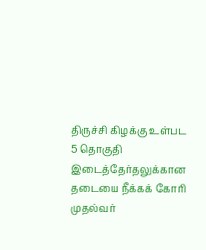திருச்சி கிழக்கு உள்பட 5 தொகுதி இடைத்தேர்தலுக்கான தடையை நீக்கக் கோரி முதல்வர்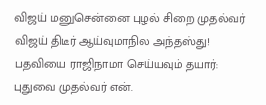விஜய் மனுசென்னை புழல் சிறை முதல்வர் விஜய் திடீர் ஆய்வுமாநில அந்தஸ்து! பதவியை ராஜிநாமா செய்யவும் தயார்: புதுவை முதல்வர் என்.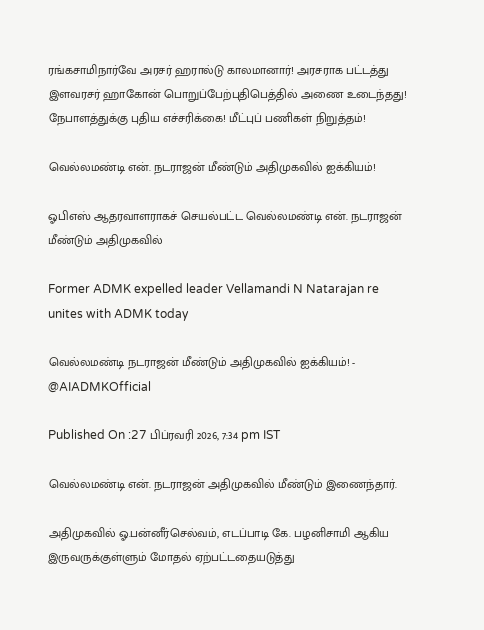ரங்கசாமிநார்வே அரசர் ஹரால்டு காலமானார்! அரசராக பட்டத்து இளவரசர் ஹாகோன் பொறுப்பேற்புதிபெத்தில் அணை உடைந்தது! நேபாளத்துக்கு புதிய எச்சரிக்கை! மீட்புப் பணிகள் நிறுத்தம்!

வெல்லமண்டி என். நடராஜன் மீண்டும் அதிமுகவில் ஐக்கியம்!

ஓபிஎஸ் ஆதரவாளராகச் செயல்பட்ட வெல்லமண்டி என். நடராஜன் மீண்டும் அதிமுகவில்

Former ADMK expelled leader Vellamandi N Natarajan re unites with ADMK today

வெல்லமண்டி நடராஜன் மீண்டும் அதிமுகவில் ஐக்கியம்! - @AIADMKOfficial

Published On :27 பிப்ரவரி 2026, 7:34 pm IST

வெல்லமண்டி என். நடராஜன் அதிமுகவில் மீண்டும் இணைந்தார்.

அதிமுகவில் ஓ.பன்னீர்செல்வம், எடப்பாடி கே. பழனிசாமி ஆகிய இருவருக்குள்ளும் மோதல் ஏற்பட்டதையடுத்து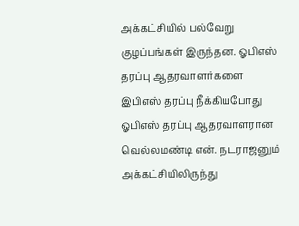அக்கட்சியில் பல்வேறு குழப்பங்கள் இருந்தன. ஓபிஎஸ் தரப்பு ஆதரவாளர்களை இபிஎஸ் தரப்பு நீக்கியபோது ஓபிஎஸ் தரப்பு ஆதரவாளரான வெல்லமண்டி என். நடராஜனும் அக்கட்சியிலிருந்து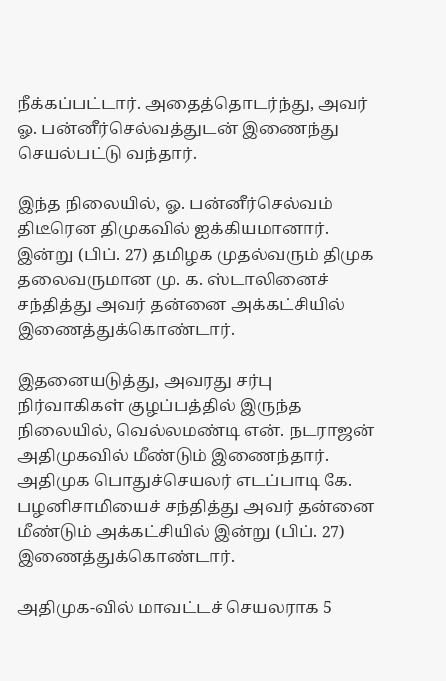நீக்கப்பட்டார். அதைத்தொடர்ந்து, அவர் ஓ. பன்னீர்செல்வத்துடன் இணைந்து செயல்பட்டு வந்தார்.

இந்த நிலையில், ஓ. பன்னீர்செல்வம் திடீரென திமுகவில் ஐக்கியமானார். இன்று (பிப். 27) தமிழக முதல்வரும் திமுக தலைவருமான மு. க. ஸ்டாலினைச் சந்தித்து அவர் தன்னை அக்கட்சியில் இணைத்துக்கொண்டார்.

இதனையடுத்து, அவரது சர்பு நிர்வாகிகள் குழப்பத்தில் இருந்த நிலையில், வெல்லமண்டி என். நடராஜன் அதிமுகவில் மீண்டும் இணைந்தார். அதிமுக பொதுச்செயலர் எடப்பாடி கே. பழனிசாமியைச் சந்தித்து அவர் தன்னை மீண்டும் அக்கட்சியில் இன்று (பிப். 27) இணைத்துக்கொண்டார்.

அதிமுக-வில் மாவட்டச் செயலராக 5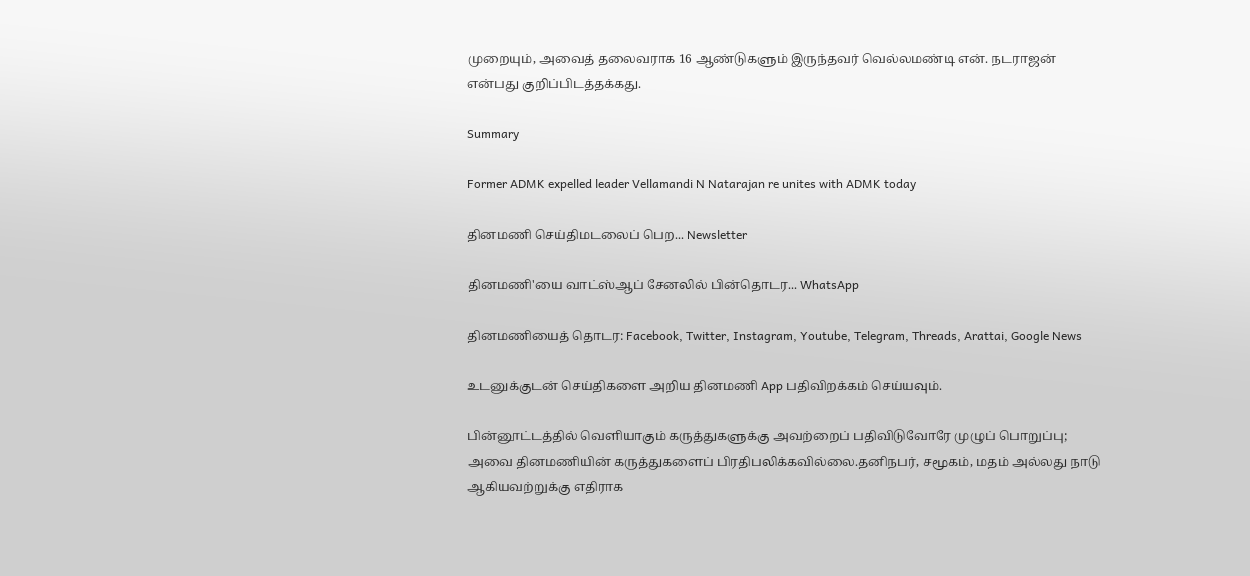முறையும், அவைத் தலைவராக 16 ஆண்டுகளும் இருந்தவர் வெல்லமண்டி என். நடராஜன் என்பது குறிப்பிடத்தக்கது.

Summary

Former ADMK expelled leader Vellamandi N Natarajan re unites with ADMK today

தினமணி செய்திமடலைப் பெற... Newsletter

தினமணி'யை வாட்ஸ்ஆப் சேனலில் பின்தொடர... WhatsApp

தினமணியைத் தொடர: Facebook, Twitter, Instagram, Youtube, Telegram, Threads, Arattai, Google News

உடனுக்குடன் செய்திகளை அறிய தினமணி App பதிவிறக்கம் செய்யவும்.

பின்னூட்டத்தில் வெளியாகும் கருத்துகளுக்கு அவற்றைப் பதிவிடுவோரே முழுப் பொறுப்பு; அவை தினமணியின் கருத்துகளைப் பிரதிபலிக்கவில்லை.தனிநபர், சமூகம், மதம் அல்லது நாடு ஆகியவற்றுக்கு எதிராக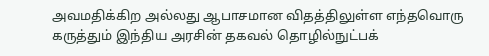அவமதிக்கிற அல்லது ஆபாசமான விதத்திலுள்ள எந்தவொரு கருத்தும் இந்திய அரசின் தகவல் தொழில்நுட்பக்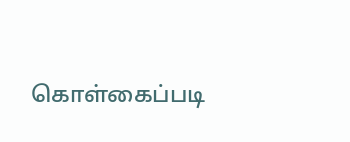கொள்கைப்படி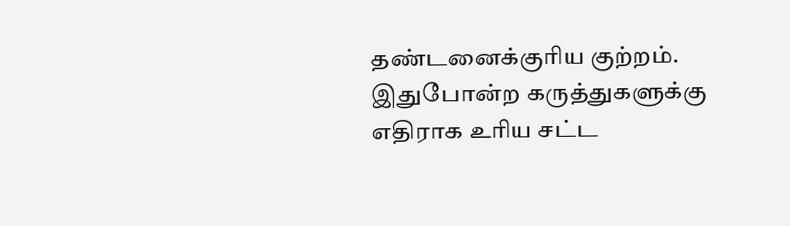தண்டனைக்குரிய குற்றம். இதுபோன்ற கருத்துகளுக்கு எதிராக உரிய சட்ட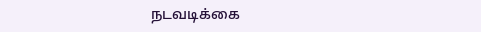நடவடிக்கை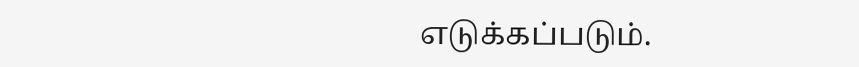எடுக்கப்படும்.